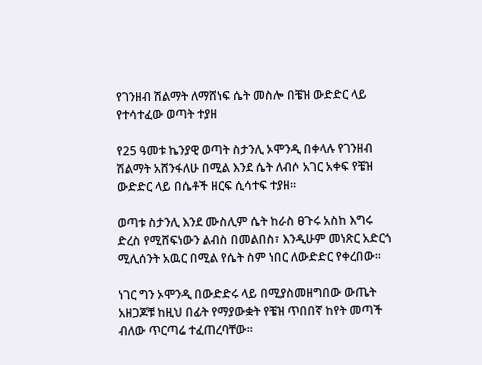የገንዘብ ሽልማት ለማሸነፍ ሴት መስሎ በቼዝ ውድድር ላይ የተሳተፈው ወጣት ተያዘ

የ25 ዓመቱ ኬንያዊ ወጣት ስታንሊ ኦሞንዲ በቀላሉ የገንዘብ ሽልማት አሸንፋለሁ በሚል እንደ ሴት ለብሶ አገር አቀፍ የቼዝ ውድድር ላይ በሴቶች ዘርፍ ሲሳተፍ ተያዘ።

ወጣቱ ስታንሊ እንደ ሙስሊም ሴት ከራስ ፀጉሩ አስከ እግሩ ድረስ የሚሸፍነውን ልብስ በመልበስ፣ እንዲሁም መነጽር አድርጎ ሚሊሰንት አዉር በሚል የሴት ስም ነበር ለውድድር የቀረበው።

ነገር ግን ኦሞንዲ በውድድሩ ላይ በሚያስመዘግበው ውጤት አዘጋጆቹ ከዚህ በፊት የማያውቋት የቼዝ ጥበበኛ ከየት መጣች ብለው ጥርጣሬ ተፈጠረባቸው።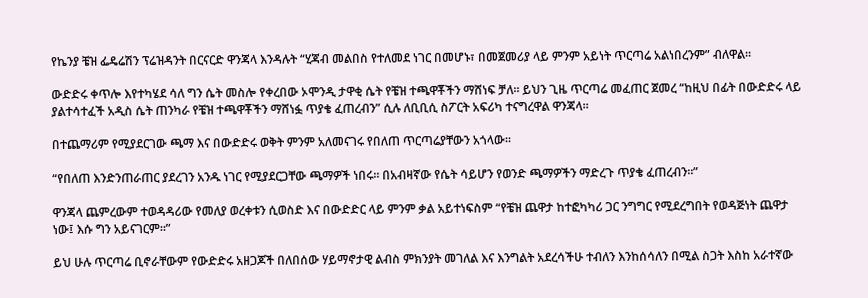የኬንያ ቼዝ ፌዴሬሽን ፕሬዝዳንት በርናርድ ዋንጃላ እንዳሉት “ሂጃብ መልበስ የተለመደ ነገር በመሆኑ፣ በመጀመሪያ ላይ ምንም አይነት ጥርጣሬ አልነበረንም” ብለዋል።

ውድድሩ ቀጥሎ እየተካሄደ ሳለ ግን ሴት መስሎ የቀረበው ኦሞንዲ ታዋቂ ሴት የቼዝ ተጫዋቾችን ማሸነፍ ቻለ። ይህን ጊዜ ጥርጣሬ መፈጠር ጀመረ “ከዚህ በፊት በውድድሩ ላይ ያልተሳተፈች አዲስ ሴት ጠንካራ የቼዝ ተጫዋቾችን ማሸነፏ ጥያቄ ፈጠረብን” ሲሉ ለቢቢሲ ስፖርት አፍሪካ ተናግረዋል ዋንጃላ።

በተጨማሪም የሚያደርገው ጫማ እና በውድድሩ ወቅት ምንም አለመናገሩ የበለጠ ጥርጣሬያቸውን አጎላው።

“የበለጠ እንድንጠራጠር ያደረገን አንዱ ነገር የሚያደርጋቸው ጫማዎች ነበሩ። በአብዛኛው የሴት ሳይሆን የወንድ ጫማዎችን ማድረጉ ጥያቄ ፈጠረብን።”

ዋንጃላ ጨምረውም ተወዳዳሪው የመለያ ወረቀቱን ሲወስድ እና በውድድር ላይ ምንም ቃል አይተነፍስም “የቼዝ ጨዋታ ከተፎካካሪ ጋር ንግግር የሚደረግበት የወዳጅነት ጨዋታ ነው፤ እሱ ግን አይናገርም።”

ይህ ሁሉ ጥርጣሬ ቢኖራቸውም የውድድሩ አዘጋጆች በለበሰው ሃይማኖታዊ ልብስ ምክንያት መገለል እና እንግልት አደረሳችሁ ተብለን እንከሰሳለን በሚል ስጋት እስከ አራተኛው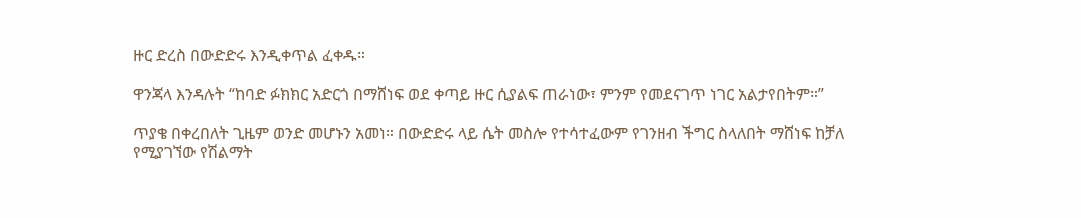ዙር ድረስ በውድድሩ እንዲቀጥል ፈቀዱ።

ዋንጃላ እንዳሉት “ከባድ ፉክክር አድርጎ በማሸነፍ ወደ ቀጣይ ዙር ሲያልፍ ጠራነው፣ ምንም የመደናገጥ ነገር አልታየበትም።”

ጥያቄ በቀረበለት ጊዜም ወንድ መሆኑን አመነ። በውድድሩ ላይ ሴት መስሎ የተሳተፈውም የገንዘብ ችግር ስላለበት ማሸነፍ ከቻለ የሚያገኘው የሽልማት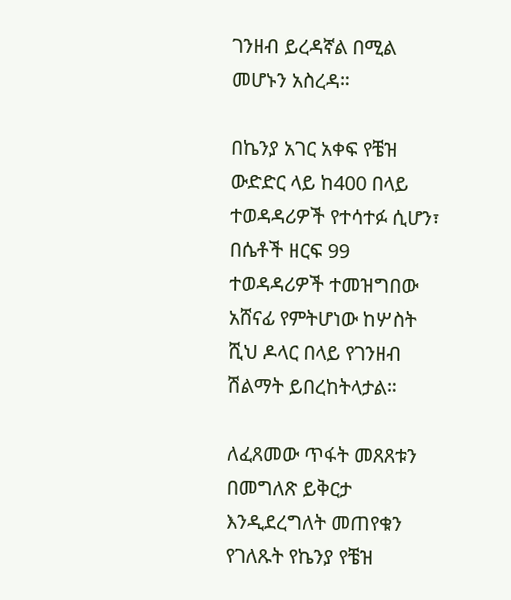ገንዘብ ይረዳኛል በሚል መሆኑን አስረዳ።

በኬንያ አገር አቀፍ የቼዝ ውድድር ላይ ከ400 በላይ ተወዳዳሪዎች የተሳተፉ ሲሆን፣ በሴቶች ዘርፍ 99 ተወዳዳሪዎች ተመዝግበው አሸናፊ የምትሆነው ከሦስት ሺህ ዶላር በላይ የገንዘብ ሽልማት ይበረከትላታል።

ለፈጸመው ጥፋት መጸጸቱን በመግለጽ ይቅርታ እንዲደረግለት መጠየቁን የገለጹት የኬንያ የቼዝ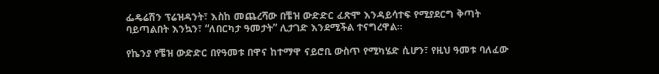ፌዴሬሽን ፕሬዝዳንት፣ እስከ መጨረሻው በቼዝ ውድድር ፈጽሞ እንዳይሳተፍ የሚያደርግ ቅጣት ባይጣልበት እንኳን፣ “ለበርካታ ዓመታት” ሊታገድ እንደሚችል ተናግረዋል።

የኬንያ የቼዝ ውድድር በየዓመቱ በዋና ከተማዋ ናይሮቢ ውስጥ የሚካሄድ ሲሆን፣ የዚህ ዓመቱ ባለፈው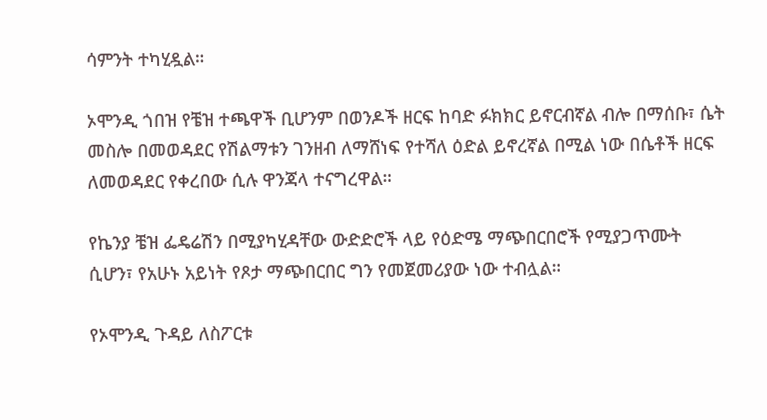ሳምንት ተካሂዷል።

ኦሞንዲ ጎበዝ የቼዝ ተጫዋች ቢሆንም በወንዶች ዘርፍ ከባድ ፉክክር ይኖርብኛል ብሎ በማሰቡ፣ ሴት መስሎ በመወዳደር የሽልማቱን ገንዘብ ለማሸነፍ የተሻለ ዕድል ይኖረኛል በሚል ነው በሴቶች ዘርፍ ለመወዳደር የቀረበው ሲሉ ዋንጃላ ተናግረዋል።

የኬንያ ቼዝ ፌዴሬሽን በሚያካሂዳቸው ውድድሮች ላይ የዕድሜ ማጭበርበሮች የሚያጋጥሙት ሲሆን፣ የአሁኑ አይነት የጾታ ማጭበርበር ግን የመጀመሪያው ነው ተብሏል።

የኦሞንዲ ጉዳይ ለስፖርቱ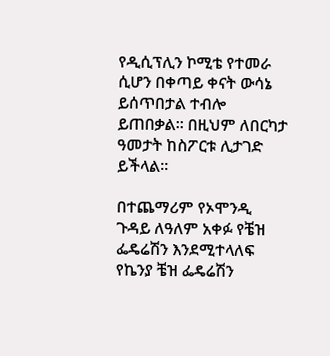የዲሲፕሊን ኮሚቴ የተመራ ሲሆን በቀጣይ ቀናት ውሳኔ ይሰጥበታል ተብሎ ይጠበቃል። በዚህም ለበርካታ ዓመታት ከስፖርቱ ሊታገድ ይችላል።

በተጨማሪም የኦሞንዲ ጉዳይ ለዓለም አቀፉ የቼዝ ፌዴሬሽን እንደሚተላለፍ የኬንያ ቼዝ ፌዴሬሽን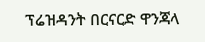ፕሬዝዳንት በርናርድ ዋንጃላ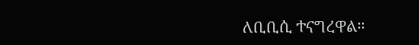ለቢቢሲ ተናግረዋል።